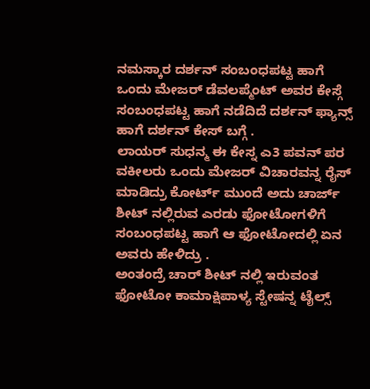ನಮಸ್ಕಾರ ದರ್ಶನ್ ಸಂಬಂಧಪಟ್ಟ ಹಾಗೆ ಒಂದು ಮೇಜರ್ ಡೆವಲಪ್ಮೆಂಟ್ ಅವರ ಕೇಸ್ಗೆ ಸಂಬಂಧಪಟ್ಟ ಹಾಗೆ ನಡೆದಿದೆ ದರ್ಶನ್ ಫ್ಯಾನ್ಸ್ ಹಾಗೆ ದರ್ಶನ್ ಕೇಸ್ ಬಗ್ಗೆ .
ಲಾಯರ್ ಸುಧನ್ಮ ಈ ಕೇಸ್ನ ಎ3 ಪವನ್ ಪರ ವಕೀಲರು ಒಂದು ಮೇಜರ್ ವಿಚಾರವನ್ನ ರೈಸ್ ಮಾಡಿದ್ರು ಕೋರ್ಟ್ ಮುಂದೆ ಅದು ಚಾರ್ಜ್ ಶೀಟ್ ನಲ್ಲಿರುವ ಎರಡು ಫೋಟೋಗಳಿಗೆ ಸಂಬಂಧಪಟ್ಟ ಹಾಗೆ ಆ ಫೋಟೋದಲ್ಲಿ ಏನ ಅವರು ಹೇಳಿದ್ರು .
ಅಂತಂದ್ರೆ ಚಾರ್ ಶೀಟ್ ನಲ್ಲಿ ಇರುವಂತ ಫೋಟೋ ಕಾಮಾಕ್ಷಿಪಾಳ್ಯ ಸ್ಟೇಷನ್ನ ಟೈಲ್ಸ್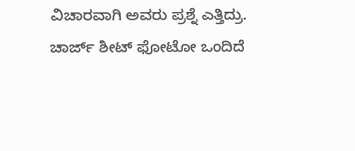ವಿಚಾರವಾಗಿ ಅವರು ಪ್ರಶ್ನೆ ಎತ್ತಿದ್ರು.
ಚಾರ್ಜ್ ಶೀಟ್ ಫೋಟೋ ಒಂದಿದೆ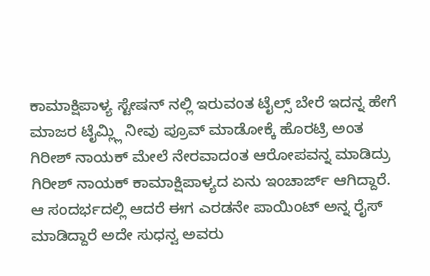ಕಾಮಾಕ್ಷಿಪಾಳ್ಯ ಸ್ಟೇಷನ್ ನಲ್ಲಿ ಇರುವಂತ ಟೈಲ್ಸ್ ಬೇರೆ ಇದನ್ನ ಹೇಗೆ ಮಾಜರ ಟೈಮ್ಲ್ಲಿ ನೀವು ಪ್ರೂವ್ ಮಾಡೋಕ್ಕೆ ಹೊರಟ್ರಿ ಅಂತ ಗಿರೀಶ್ ನಾಯಕ್ ಮೇಲೆ ನೇರವಾದಂತ ಆರೋಪವನ್ನ ಮಾಡಿದ್ರು ಗಿರೀಶ್ ನಾಯಕ್ ಕಾಮಾಕ್ಷಿಪಾಳ್ಯದ ಏನು ಇಂಚಾರ್ಜ್ ಆಗಿದ್ದಾರೆ.
ಆ ಸಂದರ್ಭದಲ್ಲಿ ಆದರೆ ಈಗ ಎರಡನೇ ಪಾಯಿಂಟ್ ಅನ್ನ ರೈಸ್ ಮಾಡಿದ್ದಾರೆ ಅದೇ ಸುಧನ್ವ ಅವರು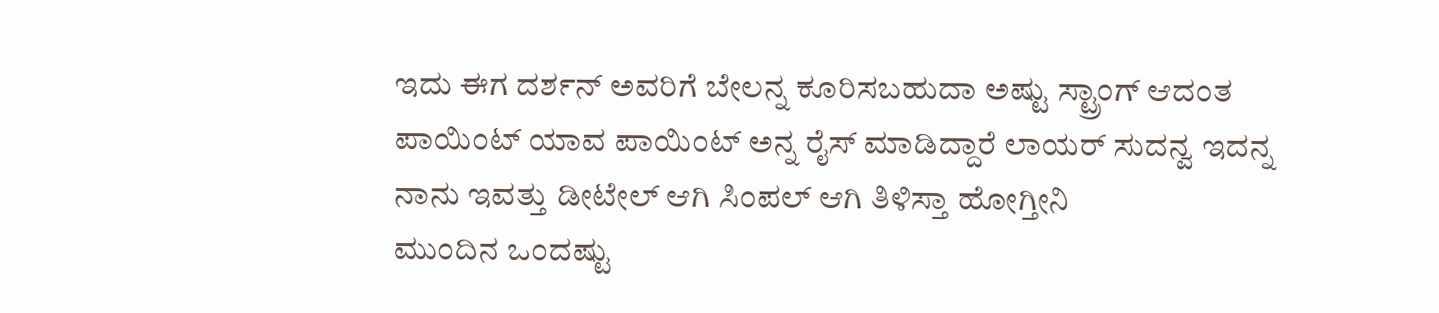ಇದು ಈಗ ದರ್ಶನ್ ಅವರಿಗೆ ಬೇಲನ್ನ ಕೂರಿಸಬಹುದಾ ಅಷ್ಟು ಸ್ಟ್ರಾಂಗ್ ಆದಂತ ಪಾಯಿಂಟ್ ಯಾವ ಪಾಯಿಂಟ್ ಅನ್ನ ರೈಸ್ ಮಾಡಿದ್ದಾರೆ ಲಾಯರ್ ಸುದನ್ವ ಇದನ್ನ ನಾನು ಇವತ್ತು ಡೀಟೇಲ್ ಆಗಿ ಸಿಂಪಲ್ ಆಗಿ ತಿಳಿಸ್ತಾ ಹೋಗ್ತೀನಿ
ಮುಂದಿನ ಒಂದಷ್ಟು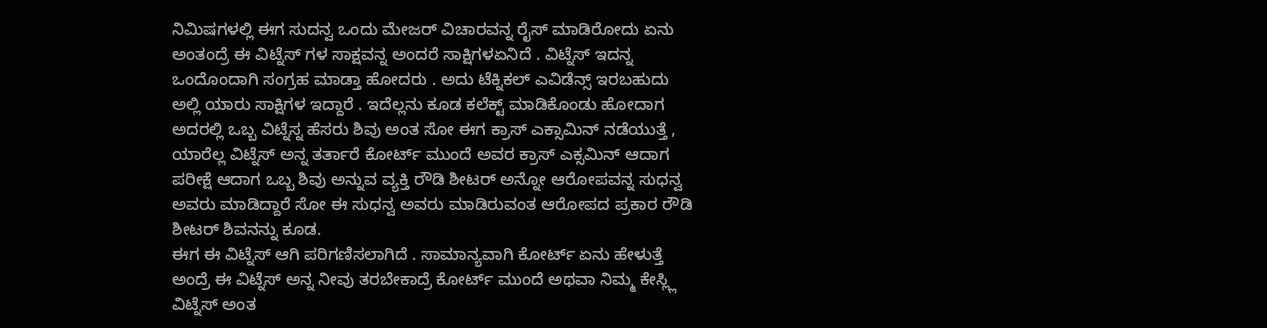ನಿಮಿಷಗಳಲ್ಲಿ ಈಗ ಸುದನ್ವ ಒಂದು ಮೇಜರ್ ವಿಚಾರವನ್ನ ರೈಸ್ ಮಾಡಿರೋದು ಏನು ಅಂತಂದ್ರೆ ಈ ವಿಟ್ನೆಸ್ ಗಳ ಸಾಕ್ಷವನ್ನ ಅಂದರೆ ಸಾಕ್ಷಿಗಳಏನಿದೆ . ವಿಟ್ನೆಸ್ ಇದನ್ನ ಒಂದೊಂದಾಗಿ ಸಂಗ್ರಹ ಮಾಡ್ತಾ ಹೋದರು . ಅದು ಟೆಕ್ನಿಕಲ್ ಎವಿಡೆನ್ಸ್ ಇರಬಹುದು ಅಲ್ಲಿ ಯಾರು ಸಾಕ್ಷಿಗಳ ಇದ್ದಾರೆ . ಇದೆಲ್ಲನು ಕೂಡ ಕಲೆಕ್ಟ್ ಮಾಡಿಕೊಂಡು ಹೋದಾಗ ಅದರಲ್ಲಿ ಒಬ್ಬ ವಿಟ್ನೆಸ್ನ ಹೆಸರು ಶಿವು ಅಂತ ಸೋ ಈಗ ಕ್ರಾಸ್ ಎಕ್ಸಾಮಿನ್ ನಡೆಯುತ್ತೆ , ಯಾರೆಲ್ಲ ವಿಟ್ನೆಸ್ ಅನ್ನ ತರ್ತಾರೆ ಕೋರ್ಟ್ ಮುಂದೆ ಅವರ ಕ್ರಾಸ್ ಎಕ್ಸಮಿನ್ ಆದಾಗ ಪರೀಕ್ಷೆ ಆದಾಗ ಒಬ್ಬ ಶಿವು ಅನ್ನುವ ವ್ಯಕ್ತಿ ರೌಡಿ ಶೀಟರ್ ಅನ್ನೋ ಆರೋಪವನ್ನ ಸುಧನ್ವ ಅವರು ಮಾಡಿದ್ದಾರೆ ಸೋ ಈ ಸುಧನ್ವ ಅವರು ಮಾಡಿರುವಂತ ಆರೋಪದ ಪ್ರಕಾರ ರೌಡಿ ಶೀಟರ್ ಶಿವನನ್ನು ಕೂಡ.
ಈಗ ಈ ವಿಟ್ನೆಸ್ ಆಗಿ ಪರಿಗಣಿಸಲಾಗಿದೆ . ಸಾಮಾನ್ಯವಾಗಿ ಕೋರ್ಟ್ ಏನು ಹೇಳುತ್ತೆ ಅಂದ್ರೆ ಈ ವಿಟ್ನೆಸ್ ಅನ್ನ ನೀವು ತರಬೇಕಾದ್ರೆ ಕೋರ್ಟ್ ಮುಂದೆ ಅಥವಾ ನಿಮ್ಮ ಕೇಸ್ಲ್ಲಿ ವಿಟ್ನೆಸ್ ಅಂತ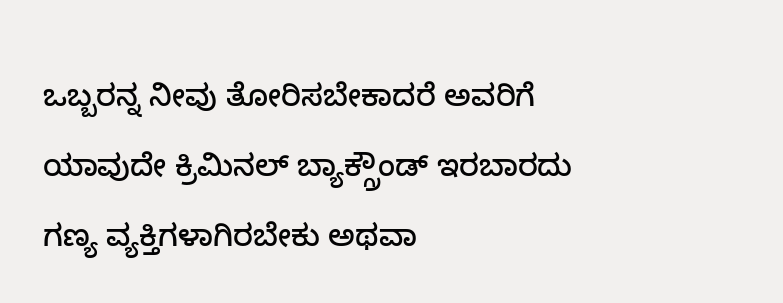ಒಬ್ಬರನ್ನ ನೀವು ತೋರಿಸಬೇಕಾದರೆ ಅವರಿಗೆ ಯಾವುದೇ ಕ್ರಿಮಿನಲ್ ಬ್ಯಾಕ್ಗ್ರೌಂಡ್ ಇರಬಾರದು ಗಣ್ಯ ವ್ಯಕ್ತಿಗಳಾಗಿರಬೇಕು ಅಥವಾ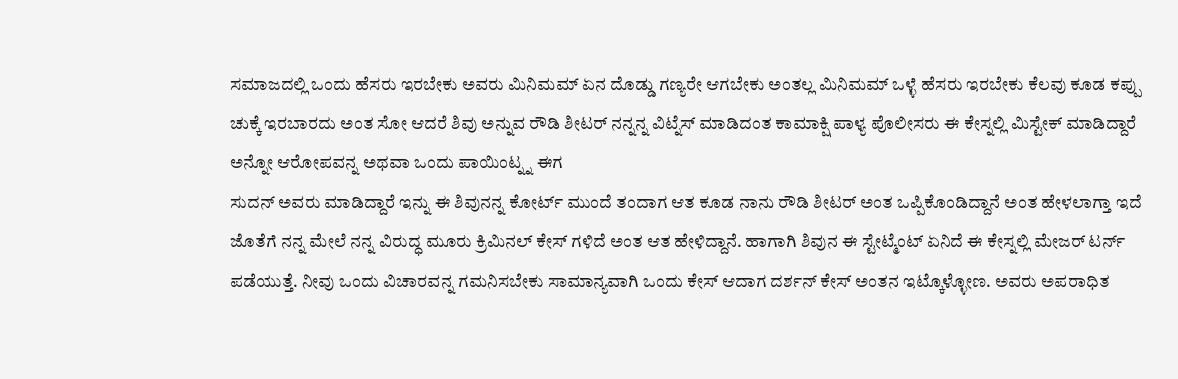ಸಮಾಜದಲ್ಲಿ ಒಂದು ಹೆಸರು ಇರಬೇಕು ಅವರು ಮಿನಿಮಮ್ ಏನ ದೊಡ್ಡು ಗಣ್ಯರೇ ಆಗಬೇಕು ಅಂತಲ್ಲ ಮಿನಿಮಮ್ ಒಳ್ಳೆ ಹೆಸರು ಇರಬೇಕು ಕೆಲವು ಕೂಡ ಕಪ್ಪು ಚುಕ್ಕೆ ಇರಬಾರದು ಅಂತ ಸೋ ಆದರೆ ಶಿವು ಅನ್ನುವ ರೌಡಿ ಶೀಟರ್ ನನ್ನನ್ನ ವಿಟ್ನೆಸ್ ಮಾಡಿದಂತ ಕಾಮಾಕ್ಷಿ ಪಾಳ್ಯ ಪೊಲೀಸರು ಈ ಕೇಸ್ನಲ್ಲಿ ಮಿಸ್ಟೇಕ್ ಮಾಡಿದ್ದಾರೆ ಅನ್ನೋ ಆರೋಪವನ್ನ ಅಥವಾ ಒಂದು ಪಾಯಿಂಟ್ನ್ನ ಈಗ
ಸುದನ್ ಅವರು ಮಾಡಿದ್ದಾರೆ ಇನ್ನು ಈ ಶಿವುನನ್ನ ಕೋರ್ಟ್ ಮುಂದೆ ತಂದಾಗ ಆತ ಕೂಡ ನಾನು ರೌಡಿ ಶೀಟರ್ ಅಂತ ಒಪ್ಪಿಕೊಂಡಿದ್ದಾನೆ ಅಂತ ಹೇಳಲಾಗ್ತಾ ಇದೆ ಜೊತೆಗೆ ನನ್ನ ಮೇಲೆ ನನ್ನ ವಿರುದ್ಧ ಮೂರು ಕ್ರಿಮಿನಲ್ ಕೇಸ್ ಗಳಿದೆ ಅಂತ ಆತ ಹೇಳಿದ್ದಾನೆ. ಹಾಗಾಗಿ ಶಿವುನ ಈ ಸ್ಟೇಟ್ಮೆಂಟ್ ಏನಿದೆ ಈ ಕೇಸ್ನಲ್ಲಿ ಮೇಜರ್ ಟರ್ನ್ ಪಡೆಯುತ್ತೆ. ನೀವು ಒಂದು ವಿಚಾರವನ್ನ ಗಮನಿಸಬೇಕು ಸಾಮಾನ್ಯವಾಗಿ ಒಂದು ಕೇಸ್ ಆದಾಗ ದರ್ಶನ್ ಕೇಸ್ ಅಂತನ ಇಟ್ಕೊಳ್ಳೋಣ. ಅವರು ಅಪರಾಧಿತ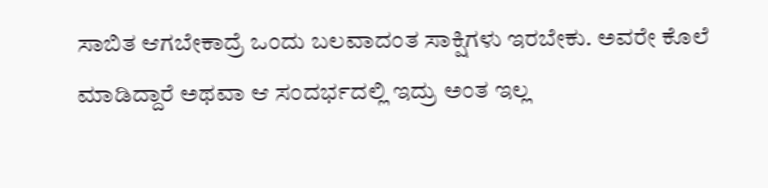ಸಾಬಿತ ಆಗಬೇಕಾದ್ರೆ ಒಂದು ಬಲವಾದಂತ ಸಾಕ್ಷಿಗಳು ಇರಬೇಕು. ಅವರೇ ಕೊಲೆ ಮಾಡಿದ್ದಾರೆ ಅಥವಾ ಆ ಸಂದರ್ಭದಲ್ಲಿ ಇದ್ರು ಅಂತ ಇಲ್ಲ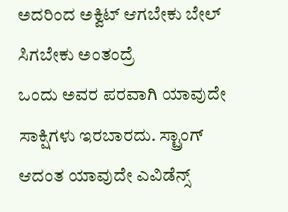ಅದರಿಂದ ಅಕ್ವಿಟ್ ಆಗಬೇಕು ಬೇಲ್ ಸಿಗಬೇಕು ಅಂತಂದ್ರೆ
ಒಂದು ಅವರ ಪರವಾಗಿ ಯಾವುದೇ ಸಾಕ್ಷಿಗಳು ಇರಬಾರದು. ಸ್ಟ್ರಾಂಗ್ ಆದಂತ ಯಾವುದೇ ಎವಿಡೆನ್ಸ್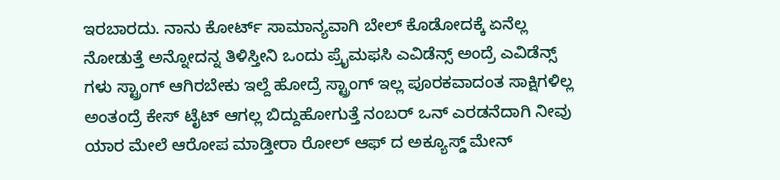ಇರಬಾರದು. ನಾನು ಕೋರ್ಟ್ ಸಾಮಾನ್ಯವಾಗಿ ಬೇಲ್ ಕೊಡೋದಕ್ಕೆ ಏನೆಲ್ಲ ನೋಡುತ್ತೆ ಅನ್ನೋದನ್ನ ತಿಳಿಸ್ತೀನಿ ಒಂದು ಪ್ರೈಮಫಸಿ ಎವಿಡೆನ್ಸ್ ಅಂದ್ರೆ ಎವಿಡೆನ್ಸ್ ಗಳು ಸ್ಟ್ರಾಂಗ್ ಆಗಿರಬೇಕು ಇಲ್ದೆ ಹೋದ್ರೆ ಸ್ಟ್ರಾಂಗ್ ಇಲ್ಲ ಪೂರಕವಾದಂತ ಸಾಕ್ಷಿಗಳಿಲ್ಲ ಅಂತಂದ್ರೆ ಕೇಸ್ ಟೈಟ್ ಆಗಲ್ಲ ಬಿದ್ದುಹೋಗುತ್ತೆ ನಂಬರ್ ಒನ್ ಎರಡನೆದಾಗಿ ನೀವು ಯಾರ ಮೇಲೆ ಆರೋಪ ಮಾಡ್ತೀರಾ ರೋಲ್ ಆಫ್ ದ ಅಕ್ಯೂಸ್ಡ್ ಮೇನ್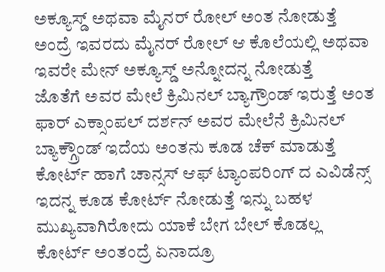ಅಕ್ಯೂಸ್ಡ್ ಅಥವಾ ಮೈನರ್ ರೋಲ್ ಅಂತ ನೋಡುತ್ತೆ ಅಂದ್ರೆ ಇವರದು ಮೈನರ್ ರೋಲ್ ಆ ಕೊಲೆಯಲ್ಲಿ ಅಥವಾ ಇವರೇ ಮೇನ್ ಅಕ್ಯೂಸ್ಡ್ ಅನ್ನೋದನ್ನ ನೋಡುತ್ತೆ
ಜೊತೆಗೆ ಅವರ ಮೇಲೆ ಕ್ರಿಮಿನಲ್ ಬ್ಯಾಗ್ರೌಂಡ್ ಇರುತ್ತೆ ಅಂತ ಫಾರ್ ಎಕ್ಸಾಂಪಲ್ ದರ್ಶನ್ ಅವರ ಮೇಲೆನೆ ಕ್ರಿಮಿನಲ್ ಬ್ಯಾಕ್ಗ್ರೌಂಡ್ ಇದೆಯ ಅಂತನು ಕೂಡ ಚೆಕ್ ಮಾಡುತ್ತೆ ಕೋರ್ಟ್ ಹಾಗೆ ಚಾನ್ಸಸ್ ಆಫ್ ಟ್ಯಾಂಪರಿಂಗ್ ದ ಎವಿಡೆನ್ಸ್ ಇದನ್ನ ಕೂಡ ಕೋರ್ಟ್ ನೋಡುತ್ತೆ ಇನ್ನು ಬಹಳ ಮುಖ್ಯವಾಗಿರೋದು ಯಾಕೆ ಬೇಗ ಬೇಲ್ ಕೊಡಲ್ಲ ಕೋರ್ಟ್ ಅಂತಂದ್ರೆ ಏನಾದ್ರೂ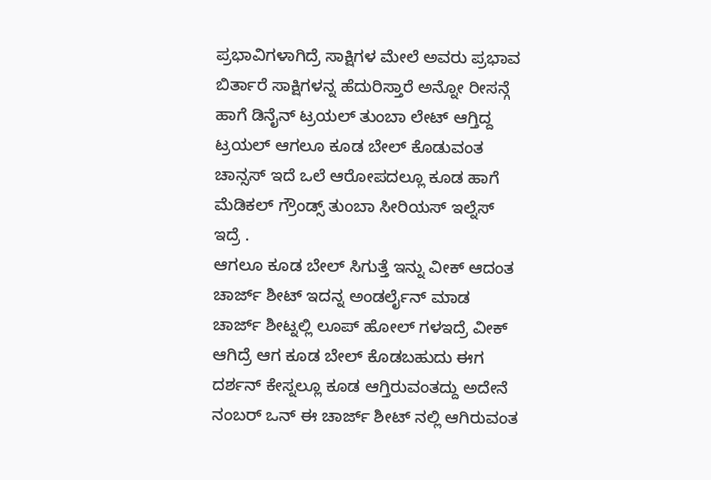ಪ್ರಭಾವಿಗಳಾಗಿದ್ರೆ ಸಾಕ್ಷಿಗಳ ಮೇಲೆ ಅವರು ಪ್ರಭಾವ ಬಿರ್ತಾರೆ ಸಾಕ್ಷಿಗಳನ್ನ ಹೆದುರಿಸ್ತಾರೆ ಅನ್ನೋ ರೀಸನ್ಗೆ ಹಾಗೆ ಡಿನೈನ್ ಟ್ರಯಲ್ ತುಂಬಾ ಲೇಟ್ ಆಗ್ತಿದ್ದ ಟ್ರಯಲ್ ಆಗಲೂ ಕೂಡ ಬೇಲ್ ಕೊಡುವಂತ ಚಾನ್ಸಸ್ ಇದೆ ಒಲೆ ಆರೋಪದಲ್ಲೂ ಕೂಡ ಹಾಗೆ ಮೆಡಿಕಲ್ ಗ್ರೌಂಡ್ಸ್ ತುಂಬಾ ಸೀರಿಯಸ್ ಇಲ್ನೆಸ್ ಇದ್ರೆ .
ಆಗಲೂ ಕೂಡ ಬೇಲ್ ಸಿಗುತ್ತೆ ಇನ್ನು ವೀಕ್ ಆದಂತ ಚಾರ್ಜ್ ಶೀಟ್ ಇದನ್ನ ಅಂಡರ್ಲೈನ್ ಮಾಡ ಚಾರ್ಜ್ ಶೀಟ್ನಲ್ಲಿ ಲೂಪ್ ಹೋಲ್ ಗಳಇದ್ರೆ ವೀಕ್ ಆಗಿದ್ರೆ ಆಗ ಕೂಡ ಬೇಲ್ ಕೊಡಬಹುದು ಈಗ ದರ್ಶನ್ ಕೇಸ್ನಲ್ಲೂ ಕೂಡ ಆಗ್ತಿರುವಂತದ್ದು ಅದೇನೆ ನಂಬರ್ ಒನ್ ಈ ಚಾರ್ಜ್ ಶೀಟ್ ನಲ್ಲಿ ಆಗಿರುವಂತ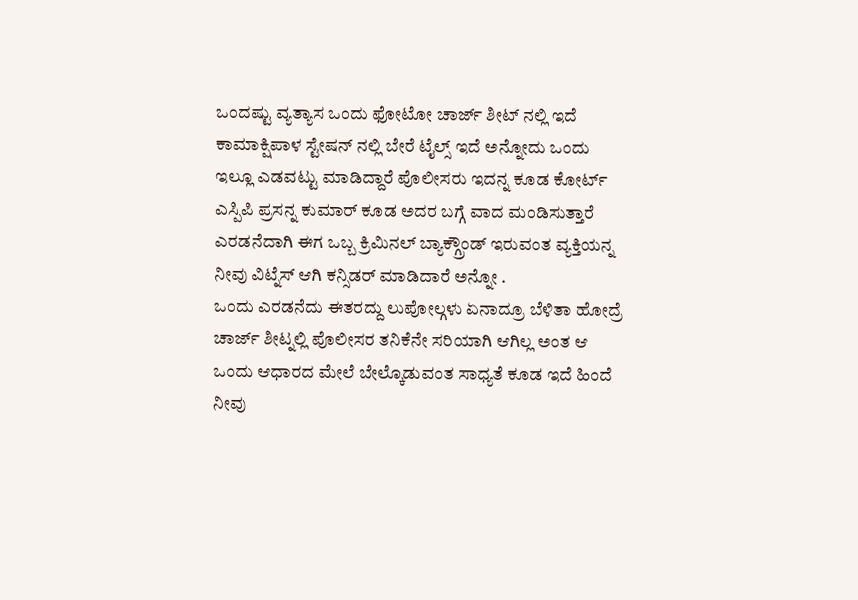ಒಂದಷ್ಟು ವ್ಯತ್ಯಾಸ ಒಂದು ಫೋಟೋ ಚಾರ್ಜ್ ಶೀಟ್ ನಲ್ಲಿ ಇದೆ ಕಾಮಾಕ್ಷಿಪಾಳ ಸ್ಟೇಷನ್ ನಲ್ಲಿ ಬೇರೆ ಟೈಲ್ಸ್ ಇದೆ ಅನ್ನೋದು ಒಂದು ಇಲ್ಲೂ ಎಡವಟ್ಟು ಮಾಡಿದ್ದಾರೆ ಪೊಲೀಸರು ಇದನ್ನ ಕೂಡ ಕೋರ್ಟ್ ಎಸ್ಪಿಪಿ ಪ್ರಸನ್ನ ಕುಮಾರ್ ಕೂಡ ಅದರ ಬಗ್ಗೆ ವಾದ ಮಂಡಿಸುತ್ತಾರೆ
ಎರಡನೆದಾಗಿ ಈಗ ಒಬ್ಬ ಕ್ರಿಮಿನಲ್ ಬ್ಯಾಕ್ಗ್ರೌಂಡ್ ಇರುವಂತ ವ್ಯಕ್ತಿಯನ್ನ ನೀವು ವಿಟ್ನೆಸ್ ಆಗಿ ಕನ್ಸಿಡರ್ ಮಾಡಿದಾರೆ ಅನ್ನೋ .
ಒಂದು ಎರಡನೆದು ಈತರದ್ದು ಲುಪೋಲ್ಗಳು ಏನಾದ್ರೂ ಬೆಳಿತಾ ಹೋದ್ರೆ ಚಾರ್ಜ್ ಶೀಟ್ನಲ್ಲಿ ಪೊಲೀಸರ ತನಿಕೆನೇ ಸರಿಯಾಗಿ ಆಗಿಲ್ಲ ಅಂತ ಆ ಒಂದು ಆಧಾರದ ಮೇಲೆ ಬೇಲ್ಕೊಡುವಂತ ಸಾಧ್ಯತೆ ಕೂಡ ಇದೆ ಹಿಂದೆ ನೀವು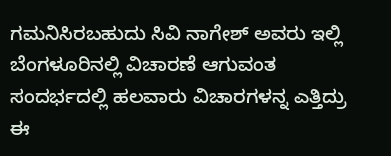ಗಮನಿಸಿರಬಹುದು ಸಿವಿ ನಾಗೇಶ್ ಅವರು ಇಲ್ಲಿ ಬೆಂಗಳೂರಿನಲ್ಲಿ ವಿಚಾರಣೆ ಆಗುವಂತ ಸಂದರ್ಭದಲ್ಲಿ ಹಲವಾರು ವಿಚಾರಗಳನ್ನ ಎತ್ತಿದ್ರು ಈ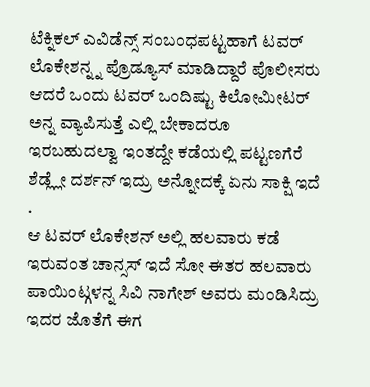ಟೆಕ್ನಿಕಲ್ ಎವಿಡೆನ್ಸ್ ಸಂಬಂಧಪಟ್ಟಹಾಗೆ ಟವರ್ ಲೊಕೇಶನ್ನ್ನ ಪ್ರೊಡ್ಯೂಸ್ ಮಾಡಿದ್ದಾರೆ ಪೊಲೀಸರು ಆದರೆ ಒಂದು ಟವರ್ ಒಂದಿಷ್ಟು ಕಿಲೋಮೀಟರ್ ಅನ್ನ ವ್ಯಾಪಿಸುತ್ತೆ ಎಲ್ಲಿ ಬೇಕಾದರೂ ಇರಬಹುದಲ್ವಾ ಇಂತದ್ದೇ ಕಡೆಯಲ್ಲಿ ಪಟ್ಟಣಗೆರೆ ಶೆಡ್ಲ್ಲೇ ದರ್ಶನ್ ಇದ್ರು ಅನ್ನೋದಕ್ಕೆ ಏನು ಸಾಕ್ಷಿ ಇದೆ .
ಆ ಟವರ್ ಲೊಕೇಶನ್ ಅಲ್ಲಿ ಹಲವಾರು ಕಡೆ ಇರುವಂತ ಚಾನ್ಸಸ್ ಇದೆ ಸೋ ಈತರ ಹಲವಾರು ಪಾಯಿಂಟ್ಗಳನ್ನ ಸಿವಿ ನಾಗೇಶ್ ಅವರು ಮಂಡಿಸಿದ್ರು ಇದರ ಜೊತೆಗೆ ಈಗ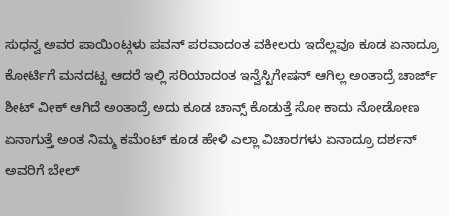ಸುಧನ್ವ ಅವರ ಪಾಯಿಂಟ್ಗಳು ಪವನ್ ಪರವಾದಂತ ವಕೀಲರು ಇದೆಲ್ಲವೂ ಕೂಡ ಏನಾದ್ರೂ ಕೋರ್ಟಿಗೆ ಮನದಟ್ಟ ಆದರೆ ಇಲ್ಲಿ ಸರಿಯಾದಂತ ಇನ್ವೆಸ್ಟಿಗೇಷನ್ ಆಗಿಲ್ಲ ಅಂತಾದ್ರೆ ಚಾರ್ಜ್ ಶೀಟ್ ವೀಕ್ ಆಗಿದೆ ಅಂತಾದ್ರೆ ಅದು ಕೂಡ ಚಾನ್ಸ್ ಕೊಡುತ್ತೆ ಸೋ ಕಾದು ನೋಡೋಣ ಏನಾಗುತ್ತೆ ಅಂತ ನಿಮ್ಮ ಕಮೆಂಟ್ ಕೂಡ ಹೇಳಿ ಎಲ್ಲಾ ವಿಚಾರಗಳು ಏನಾದ್ರೂ ದರ್ಶನ್ ಅವರಿಗೆ ಬೇಲ್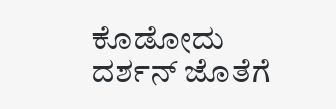ಕೊಡೋದು ದರ್ಶನ್ ಜೊತೆಗೆ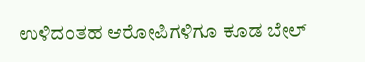ಉಳಿದಂತಹ ಆರೋಪಿಗಳಿಗೂ ಕೂಡ ಬೇಲ್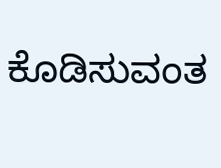ಕೊಡಿಸುವಂತ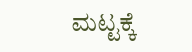ಮಟ್ಟಕ್ಕೆ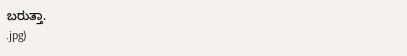ಬರುತ್ತಾ.
.jpg)